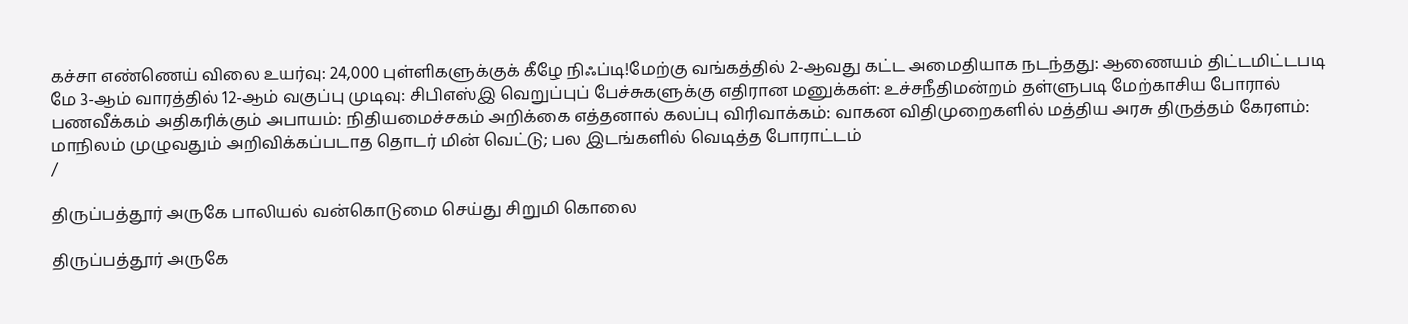கச்சா எண்ணெய் விலை உயர்வு: 24,000 புள்ளிகளுக்குக் கீழே நிஃப்டி!மேற்கு வங்கத்தில் 2-ஆவது கட்ட அமைதியாக நடந்தது: ஆணையம் திட்டமிட்டபடி மே 3-ஆம் வாரத்தில் 12-ஆம் வகுப்பு முடிவு: சிபிஎஸ்இ வெறுப்புப் பேச்சுகளுக்கு எதிரான மனுக்கள்: உச்சநீதிமன்றம் தள்ளுபடி மேற்காசிய போரால் பணவீக்கம் அதிகரிக்கும் அபாயம்: நிதியமைச்சகம் அறிக்கை எத்தனால் கலப்பு விரிவாக்கம்: வாகன விதிமுறைகளில் மத்திய அரசு திருத்தம் கேரளம்: மாநிலம் முழுவதும் அறிவிக்கப்படாத தொடர் மின் வெட்டு; பல இடங்களில் வெடித்த போராட்டம்
/

திருப்பத்தூர் அருகே பாலியல் வன்கொடுமை செய்து சிறுமி கொலை

திருப்பத்தூர் அருகே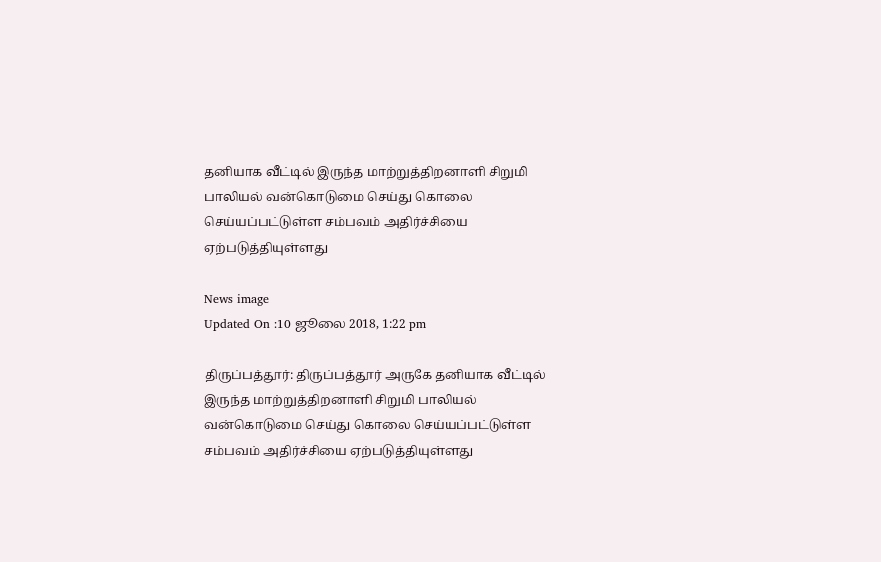தனியாக வீட்டில் இருந்த மாற்றுத்திறனாளி சிறுமி பாலியல் வன்கொடுமை செய்து கொலை செய்யப்பட்டுள்ள சம்பவம் அதிர்ச்சியை ஏற்படுத்தியுள்ளது

News image
Updated On :10 ஜூலை 2018, 1:22 pm

திருப்பத்தூர்: திருப்பத்தூர் அருகே தனியாக வீட்டில் இருந்த மாற்றுத்திறனாளி சிறுமி பாலியல் வன்கொடுமை செய்து கொலை செய்யப்பட்டுள்ள சம்பவம் அதிர்ச்சியை ஏற்படுத்தியுள்ளது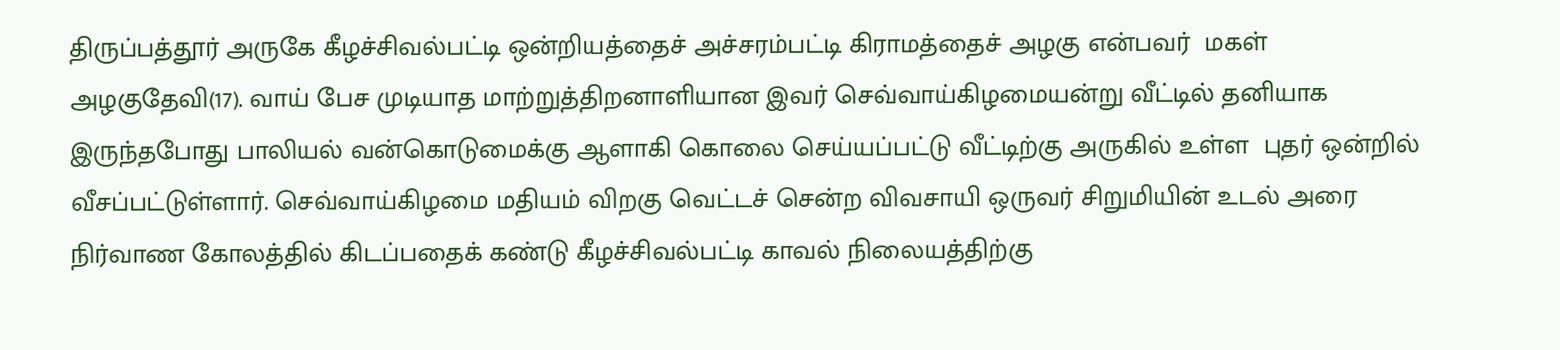திருப்பத்தூர் அருகே கீழச்சிவல்பட்டி ஒன்றியத்தைச் அச்சரம்பட்டி கிராமத்தைச் அழகு என்பவர்  மகள் அழகுதேவி(17). வாய் பேச முடியாத மாற்றுத்திறனாளியான இவர் செவ்வாய்கிழமையன்று வீட்டில் தனியாக இருந்தபோது பாலியல் வன்கொடுமைக்கு ஆளாகி கொலை செய்யப்பட்டு வீட்டிற்கு அருகில் உள்ள  புதர் ஒன்றில் வீசப்பட்டுள்ளார். செவ்வாய்கிழமை மதியம் விறகு வெட்டச் சென்ற விவசாயி ஒருவர் சிறுமியின் உடல் அரை நிர்வாண கோலத்தில் கிடப்பதைக் கண்டு கீழச்சிவல்பட்டி காவல் நிலையத்திற்கு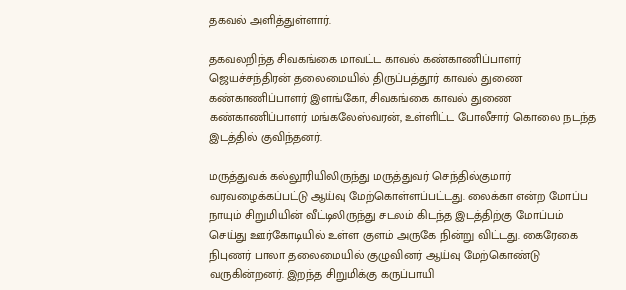தகவல் அளித்துள்ளார்.

தகவலறிந்த சிவகங்கை மாவட்ட காவல் கண்காணிப்பாளர் ஜெயச்சந்திரன் தலைமையில் திருப்பத்தூர் காவல் துணை கண்காணிப்பாளர் இளங்கோ, சிவகங்கை காவல் துணை கண்காணிப்பாளர் மங்கலேஸ்வரன், உள்ளிட்ட போலீசார் கொலை நடந்த இடத்தில் குவிந்தனர்.

மருத்துவக் கல்லூரியிலிருந்து மருத்துவர் செந்தில்குமார் வரவழைக்கப்பட்டு ஆய்வு மேற்கொள்ளப்பட்டது. லைக்கா என்ற மோப்ப நாயும் சிறுமியின் வீட்டிலிருந்து சடலம் கிடந்த இடத்திற்கு மோப்பம் செய்து ஊர்கோடியில் உள்ள குளம் அருகே நின்று விட்டது. கைரேகை நிபுணர் பாலா தலைமையில் குழுவினர் ஆய்வு மேற்கொண்டு வருகின்றனர். இறந்த சிறுமிக்கு கருப்பாயி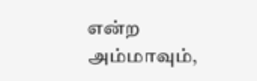என்ற அம்மாவும்,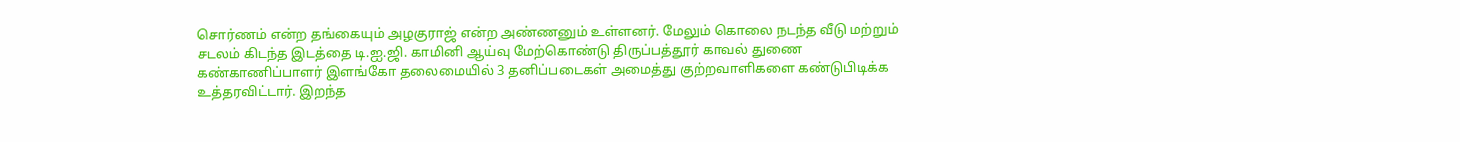சொர்ணம் என்ற தங்கையும் அழகுராஜ் என்ற அண்ணனும் உள்ளனர். மேலும் கொலை நடந்த வீடு மற்றும் சடலம் கிடந்த இடத்தை டி.ஐ.ஜி. காமினி ஆய்வு மேற்கொண்டு திருப்பத்தூர் காவல் துணை கண்காணிப்பாளர் இளங்கோ தலைமையில் 3 தனிப்படைகள் அமைத்து குற்றவாளிகளை கண்டுபிடிக்க உத்தரவிட்டார். இறந்த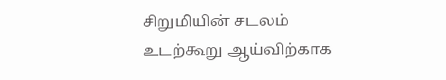சிறுமியின் சடலம் உடற்கூறு ஆய்விற்காக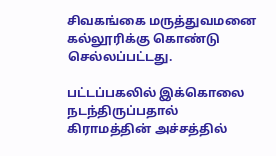சிவகங்கை மருத்துவமனை கல்லூரிக்கு கொண்டு செல்லப்பட்டது.

பட்டப்பகலில் இக்கொலை நடந்திருப்பதால் கிராமத்தின் அச்சத்தில்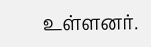உள்ளனர்.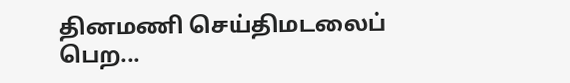தினமணி செய்திமடலைப் பெற...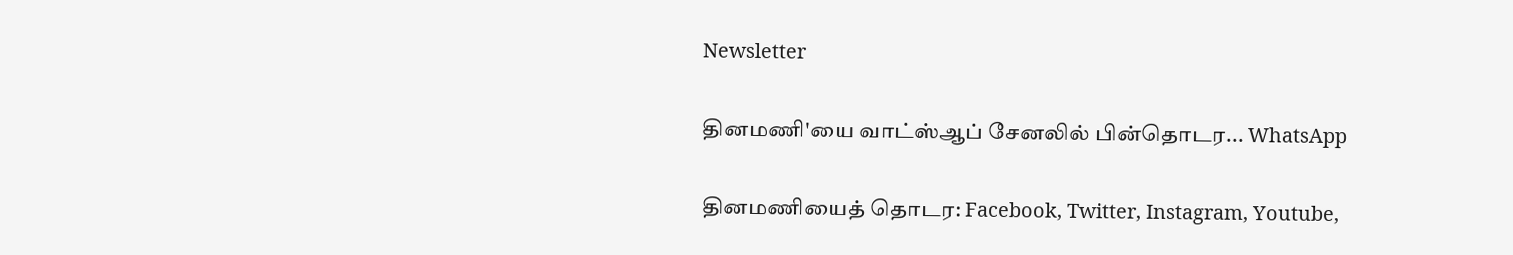Newsletter

தினமணி'யை வாட்ஸ்ஆப் சேனலில் பின்தொடர... WhatsApp

தினமணியைத் தொடர: Facebook, Twitter, Instagram, Youtube,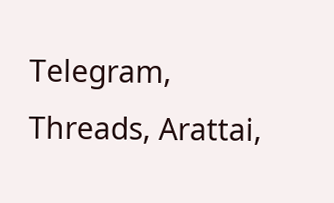Telegram, Threads, Arattai,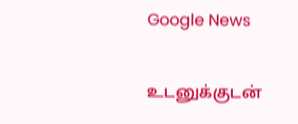Google News

உடனுக்குடன்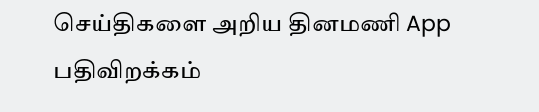செய்திகளை அறிய தினமணி App பதிவிறக்கம்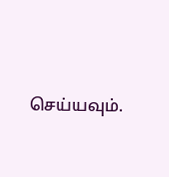செய்யவும்.